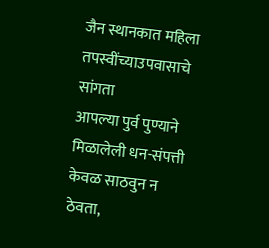जैन स्थानकात महिला तपस्वींच्याउपवासाचे सांगता
आपल्या पुर्व पुण्याने मिळालेली धन-संपत्ती केवळ साठवुन न ठेवता,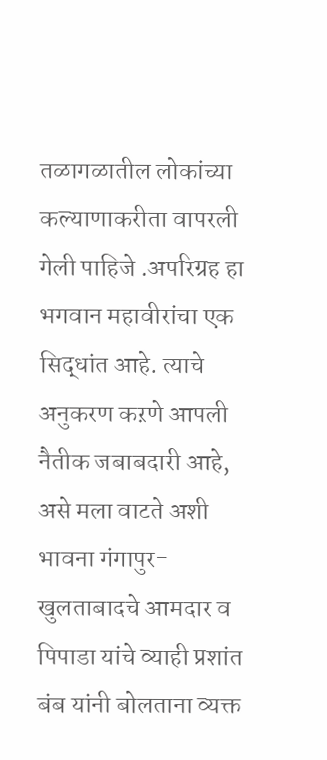तळागळातील लोकांच्या कल्याणाकरीता वापरली गेली पाहिजे .अपरिग्रह हा भगवान महावीरांचा एक सिद्धांत आहे. त्याचे अनुकरण कऱणे आपली नैतीक जबाबदारी आहे, असे मला वाटते अशी भावना गंगापुर-खुलताबादचे आमदार व पिपाडा यांचे व्याही प्रशांत बंब यांनी बोलताना व्यक्त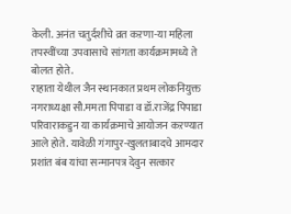केली. अनंत चतुर्दशीचे व्रत कऱणा-या महिला तपस्वींच्या उपवासाचे सांगता कार्यक्रमामध्ये ते बोलत होते.
राहाता येथील जैन स्थानकात प्रथम लोकनियुक्त नगराध्यक्षा सौ.ममता पिपाडा व डॉ.राजेंद्र पिपाडा परिवाराकडुन या कार्यक्रमाचे आयोजन कऱण्यात आले होते. यावेळी गंगापुर-खुलताबादचे आमदार प्रशांत बंब यांचा सन्मानपत्र देवुन सत्कार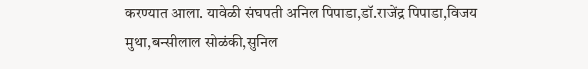करण्यात आला. यावेळी संघपती अनिल पिपाडा,डॉ.राजेंद्र पिपाडा,विजय मुथा,बन्सीलाल सोळंकी,सुनिल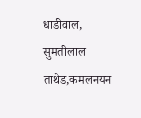धाडीवाल, सुमतीलाल ताथेड,कमलनयन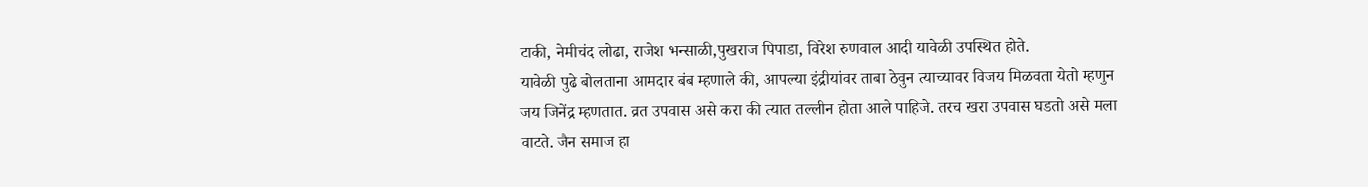टाकी, नेमीचंद लोढा, राजेश भन्साळी,पुखराज पिपाडा, विरेश रुणवाल आदी यावेळी उपस्थित होते.
यावेळी पुढे बोलताना आमदार बंब म्हणाले की, आपल्या इंद्रीयांवर ताबा ठेवुन त्याच्यावर विजय मिळवता येतो म्हणुन जय जिनेंद्र म्हणतात. व्रत उपवास असे करा की त्यात तल्लीन होता आले पाहिजे. तरच खरा उपवास घडतो असे मला वाटते. जैन समाज हा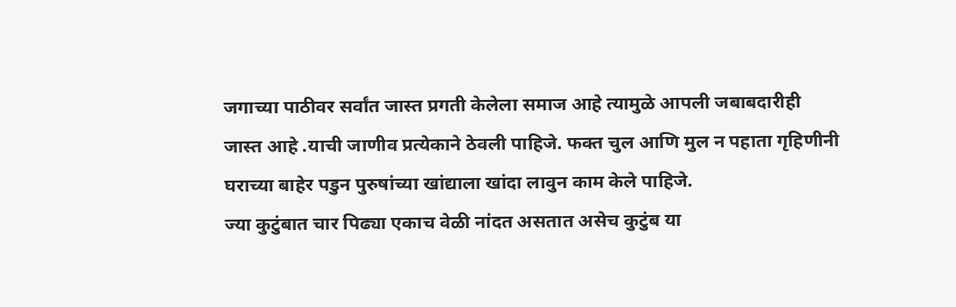जगाच्या पाठीवर सर्वांत जास्त प्रगती केलेला समाज आहे त्यामुळे आपली जबाबदारीही जास्त आहे .याची जाणीव प्रत्येकाने ठेवली पाहिजे. फक्त चुल आणि मुल न पहाता गृहिणीनी घराच्या बाहेर पडुन पुरुषांच्या खांद्याला खांदा लावुन काम केले पाहिजे.
ज्या कुटुंबात चार पिढ्या एकाच वेळी नांदत असतात असेच कुटुंब या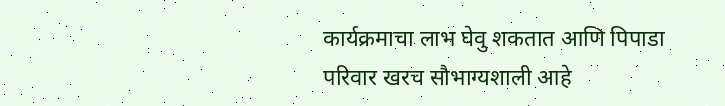कार्यक्रमाचा लाभ घेवु शकतात आणि पिपाडा परिवार खरच सौभाग्यशाली आहे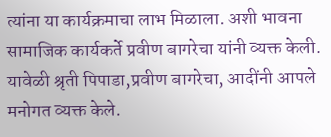त्यांना या कार्यक्रमाचा लाभ मिळाला. अशी भावना सामाजिक कार्यकर्ते प्रवीण बागरेचा यांनी व्यक्त केली.
यावेळी श्रृती पिपाडा,प्रवीण बागरेचा, आदींनी आपले मनोगत व्यक्त केले.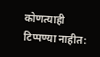कोणत्याही टिप्पण्या नाहीत: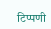टिप्पणी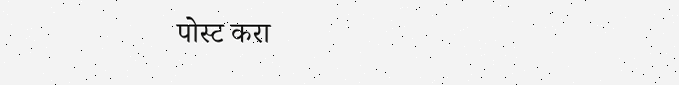पोस्ट करा